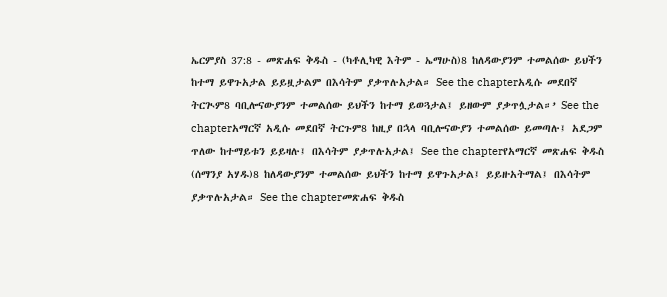ኤርምያስ 37:8 - መጽሐፍ ቅዱስ - (ካቶሊካዊ እትም - ኤማሁስ)8 ከለዳውያንም ተመልሰው ይህችን ከተማ ይዋጉአታል ይይዟታልም በእሳትም ያቃጥሉአታል። See the chapterአዲሱ መደበኛ ትርጒም8 ባቢሎናውያንም ተመልሰው ይህችን ከተማ ይወጓታል፤ ይዘውም ያቃጥሏታል።’ See the chapterአማርኛ አዲሱ መደበኛ ትርጉም8 ከዚያ በኋላ ባቢሎናውያን ተመልሰው ይመጣሉ፤ አደጋም ጥለው ከተማይቱን ይይዛሉ፤ በእሳትም ያቃጥሉአታል፤ See the chapterየአማርኛ መጽሐፍ ቅዱስ (ሰማንያ አሃዱ)8 ከለዳውያንም ተመልሰው ይህችን ከተማ ይዋጉአታል፤ ይይዙአትማል፤ በእሳትም ያቃጥሉአታል። See the chapterመጽሐፍ ቅዱስ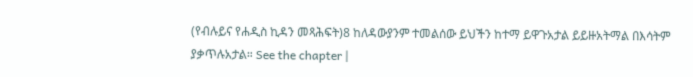(የብሉይና የሐዲስ ኪዳን መጻሕፍት)8 ከለዳውያንም ተመልሰው ይህችን ከተማ ይዋጉአታል ይይዙአትማል በእሳትም ያቃጥሉአታል። See the chapter |